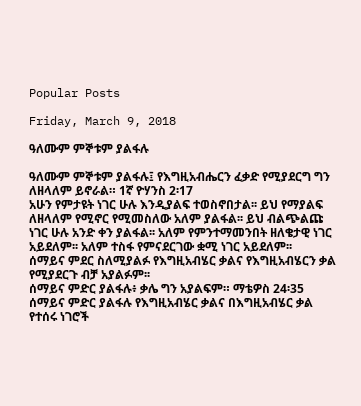Popular Posts

Friday, March 9, 2018

ዓለሙም ምኞቱም ያልፋሉ

ዓለሙም ምኞቱም ያልፋሉ፤ የእግዚአብሔርን ፈቃድ የሚያደርግ ግን ለዘላለም ይኖራል። 1ኛ ዮሃንስ 2፡17
አሁን የምታዩት ነገር ሁሉ እንዲያልፍ ተወስኖበታል፡፡ ይህ የማያልፍ ለዘላለም የሚኖር የሚመስለው አለም ያልፋል፡፡ ይህ ብልጭልጩ ነገር ሁሉ አንድ ቀን ያልፋል፡፡ አለም የምንተማመንበት ዘለቄታዊ ነገር አይደለም፡፡ አለም ተስፋ የምናደርገው ቋሚ ነገር አይደለም፡፡
ሰማይና ምደር ስለሚያልፉ የእግዚአብሄር ቃልና የእግዚአብሄርን ቃል የሚያደርጉ ብቻ አያልፉም፡፡
ሰማይና ምድር ያልፋሉ፥ ቃሌ ግን አያልፍም። ማቴዎስ 24፡35
ሰማይና ምድር ያልፋሉ የእግዚአብሄር ቃልና በእግዚአብሄር ቃል የተሰሩ ነገሮች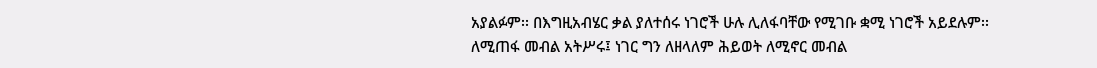አያልፉም፡፡ በእግዚአብሄር ቃል ያለተሰሩ ነገሮች ሁሉ ሊለፋባቸው የሚገቡ ቋሚ ነገሮች አይደሉም፡፡
ለሚጠፋ መብል አትሥሩ፤ ነገር ግን ለዘላለም ሕይወት ለሚኖር መብል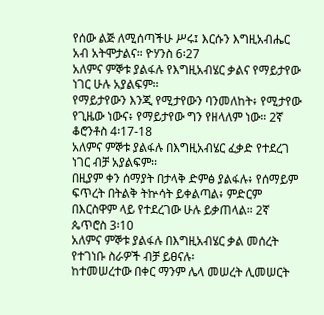የሰው ልጅ ለሚሰጣችሁ ሥሩ፤ እርሱን እግዚአብሔር አብ አትሞታልና። ዮሃንስ 6፡27
አለምና ምኞቱ ያልፋሉ የእግዚአብሄር ቃልና የማይታየው ነገር ሁሉ አያልፍም፡፡
የማይታየውን እንጂ የሚታየውን ባንመለከት፥ የሚታየው የጊዜው ነውና፥ የማይታየው ግን የዘላለም ነው። 2ኛ ቆሮንቶስ 4፡17-18
አለምና ምኞቱ ያልፋሉ በእግዚአብሄር ፈቃድ የተደረገ ነገር ብቻ አያልፍም፡፡
በዚያም ቀን ሰማያት በታላቅ ድምፅ ያልፋሉ፥ የሰማይም ፍጥረት በትልቅ ትኵሳት ይቀልጣል፥ ምድርም በእርስዋም ላይ የተደረገው ሁሉ ይቃጠላል። 2ኛ ጴጥሮስ 3፡10
አለምና ምኞቱ ያልፋሉ በእግዚአብሄር ቃል መሰረት የተገነቡ ስራዎች ብቻ ይፀናሉ፡
ከተመሠረተው በቀር ማንም ሌላ መሠረት ሊመሠርት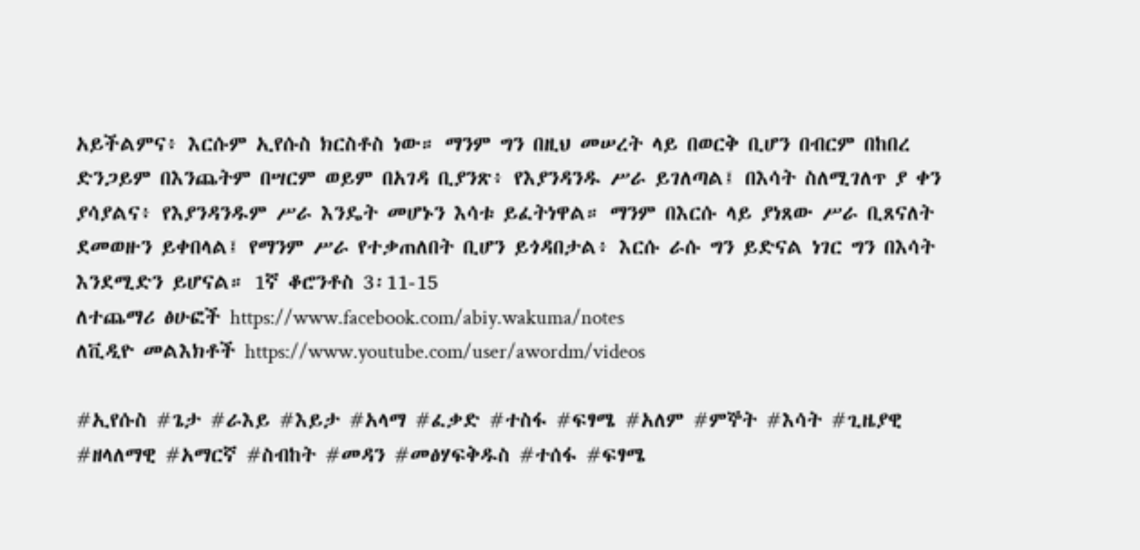አይችልምና፥ እርሱም ኢየሱስ ክርስቶስ ነው። ማንም ግን በዚህ መሠረት ላይ በወርቅ ቢሆን በብርም በከበረ ድንጋይም በእንጨትም በሣርም ወይም በአገዳ ቢያንጽ፥ የእያንዳንዱ ሥራ ይገለጣል፤ በእሳት ስለሚገለጥ ያ ቀን ያሳያልና፥ የእያንዳንዱም ሥራ እንዴት መሆኑን እሳቱ ይፈትነዋል። ማንም በእርሱ ላይ ያነጸው ሥራ ቢጸናለት ደመወዙን ይቀበላል፤ የማንም ሥራ የተቃጠለበት ቢሆን ይጎዳበታል፥ እርሱ ራሱ ግን ይድናል ነገር ግን በእሳት እንደሚድን ይሆናል። 1ኛ ቆሮንቶስ 3፡11-15
ለተጨማሪ ፅሁፎች https://www.facebook.com/abiy.wakuma/notes
ለቪዲዮ መልእክቶች https://www.youtube.com/user/awordm/videos

#ኢየሱስ #ጌታ #ራእይ #እይታ #አላማ #ፈቃድ #ተስፋ #ፍፃሜ #አለም #ምኞት #እሳት #ጊዜያዊ #ዘላለማዊ #አማርኛ #ስብከት #መዳን #መፅሃፍቅዱስ #ተሰፋ #ፍፃሜ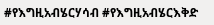#የእግዚአብሄርሃሳብ #የእግዚአብሄርእቅድ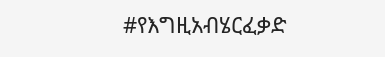#የእግዚአብሄርፈቃድ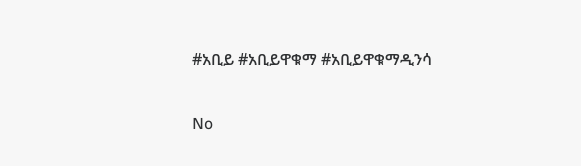#አቢይ #አቢይዋቁማ #አቢይዋቁማዲንሳ

No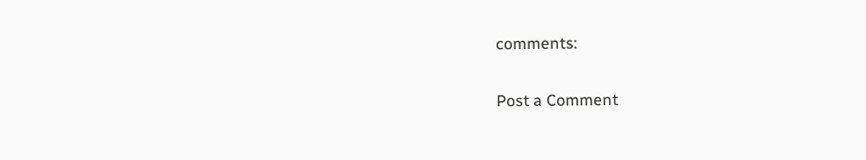comments:

Post a Comment